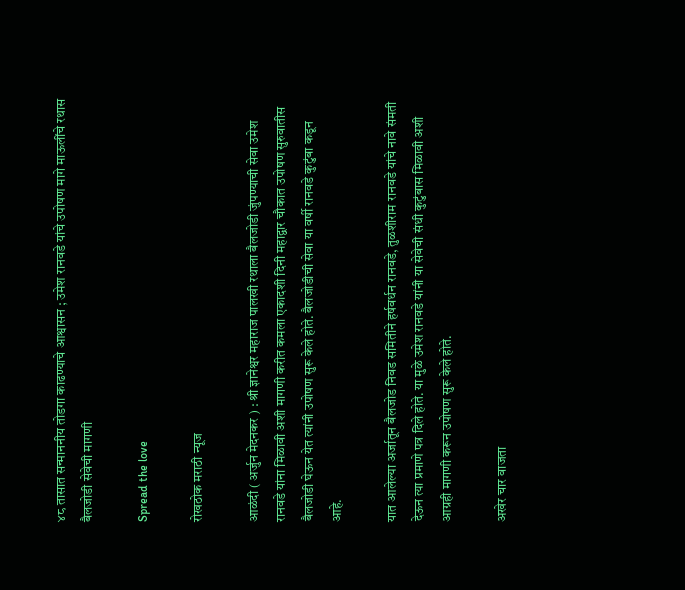४८ तासात सन्माननीय तोडगा काढण्याचे आश्वासन ; उमेश रानवडे यांचे उपोषण मागे माऊलींचे रथास बैलजोडी सेवेची मागणी

Spread the love

रोखठोक मराठी न्यूज

आळंदी ( अर्जुन मेदनकर ) : श्री ज्ञानेश्वर महाराज पालखी रथाला बैलजोडी जुंपण्याची सेवा उमेश रानवडे यांना मिळावी अशी मागणी करीत कमला एकादशी दिनी महाद्वार चौकात उपोषण सुरुवातीस बैलजोडी घेऊन येत त्यांनी उपोषण सुरू केले होते. बैलजोडीची सेवा या वर्षी रानवडे कुटुंबा कडून आहे.

यात आलेल्या अर्जातून बैलजोड निवड समितीने हर्षवर्धन रानवडे, तुळशीराम रानवडे यांचे नावे संमती देऊन त्या प्रमाणे पत्र दिले होते. या मुळे उमेश रानवडे यांनी या सेवेची संधी कुटुंबास मिळावी अशी आग्रही मागणी करून उपोषण सुरू केले होते.

अखेर चार वाजता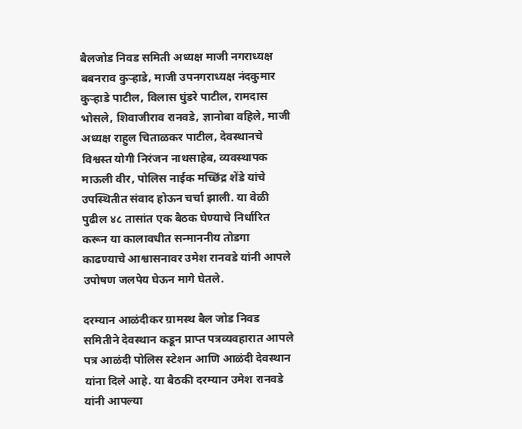बैलजोड निवड समिती अध्यक्ष माजी नगराध्यक्ष बबनराव कुऱ्हाडे, माजी उपनगराध्यक्ष नंदकुमार कुऱ्हाडे पाटील, विलास घुंडरे पाटील, रामदास भोसले, शिवाजीराव रानवडे, ज्ञानोबा वहिले, माजी अध्यक्ष राहुल चिताळकर पाटील, देवस्थानचे विश्वस्त योगी निरंजन नाथसाहेब, व्यवस्थापक माऊली वीर, पोलिस नाईक मच्छिंद्र शेंडे यांचे उपस्थितीत संवाद होऊन चर्चा झाली. या वेळी पुढील ४८ तासांत एक बैठक घेण्याचे निर्धारित करून या कालावधीत सन्माननीय तोडगा काढण्याचे आश्वासनावर उमेश रानवडे यांनी आपले उपोषण जलपेय घेऊन मागे घेतले.

दरम्यान आळंदीकर ग्रामस्थ बैल जोड निवड समितीने देवस्थान कडून प्राप्त पत्रव्यवहारात आपले पत्र आळंदी पोलिस स्टेशन आणि आळंदी देवस्थान यांना दिले आहे. या बैठकी दरम्यान उमेश रानवडे यांनी आपल्या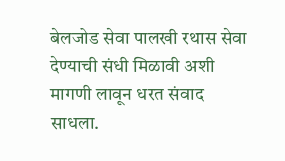बेलजोड सेवा पालखी रथास सेवा देण्याची संधी मिळावी अशी मागणी लावून धरत संवाद साधला.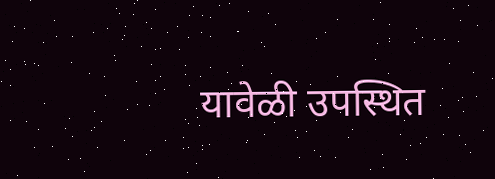यावेळी उपस्थित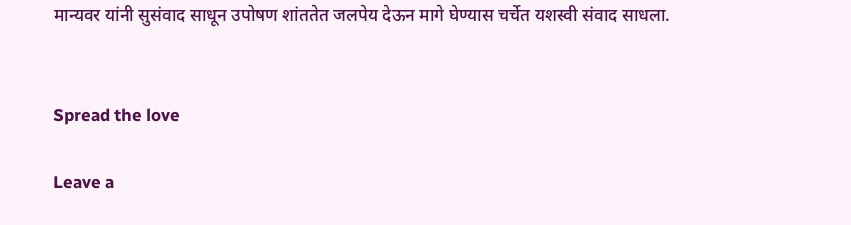मान्यवर यांनी सुसंवाद साधून उपोषण शांततेत जलपेय देऊन मागे घेण्यास चर्चेत यशस्वी संवाद साधला.


Spread the love

Leave a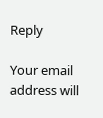Reply

Your email address will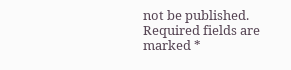not be published. Required fields are marked *